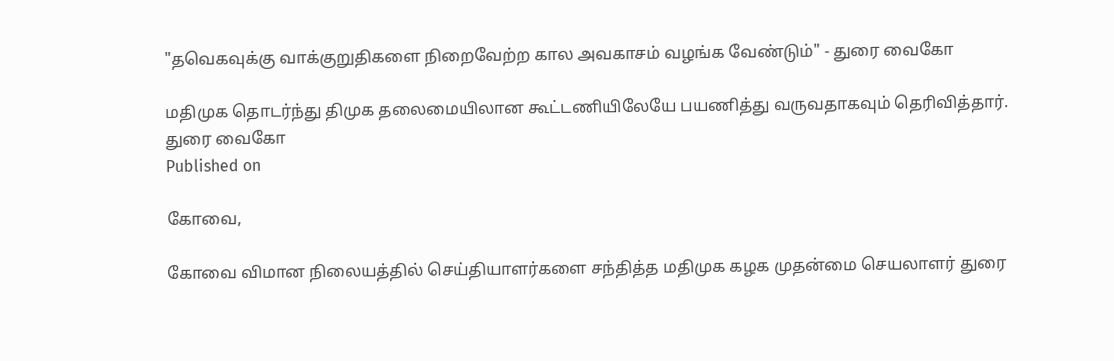"தவெகவுக்கு வாக்குறுதிகளை நிறைவேற்ற கால அவகாசம் வழங்க வேண்டும்" - துரை வைகோ

மதிமுக தொடர்ந்து திமுக தலைமையிலான கூட்டணியிலேயே பயணித்து வருவதாகவும் தெரிவித்தார்.
துரை வைகோ
Published on

கோவை,

கோவை விமான நிலையத்தில் செய்தியாளர்களை சந்தித்த மதிமுக கழக முதன்மை செயலாளர் துரை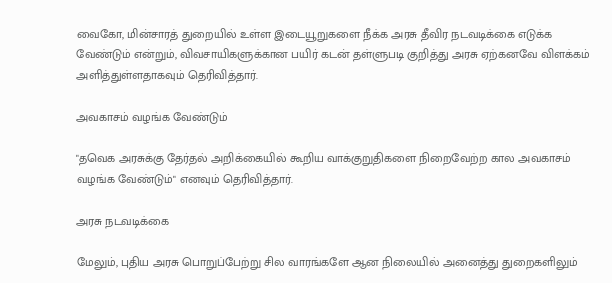வைகோ, மின்சாரத் துறையில் உள்ள இடையூறுகளை நீக்க அரசு தீவிர நடவடிக்கை எடுக்க வேண்டும் என்றும், விவசாயிகளுக்கான பயிர் கடன் தள்ளுபடி குறித்து அரசு ஏற்கனவே விளக்கம் அளித்துள்ளதாகவும் தெரிவித்தார்.

அவகாசம் வழங்க வேண்டும்

"தவெக அரசுக்கு தேர்தல் அறிக்கையில் கூறிய வாக்குறுதிகளை நிறைவேற்ற கால அவகாசம் வழங்க வேண்டும்" எனவும் தெரிவித்தார்.

அரசு நடவடிக்கை

மேலும், புதிய அரசு பொறுப்பேற்று சில வாரங்களே ஆன நிலையில் அனைத்து துறைகளிலும்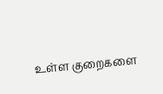உள்ள குறைகளை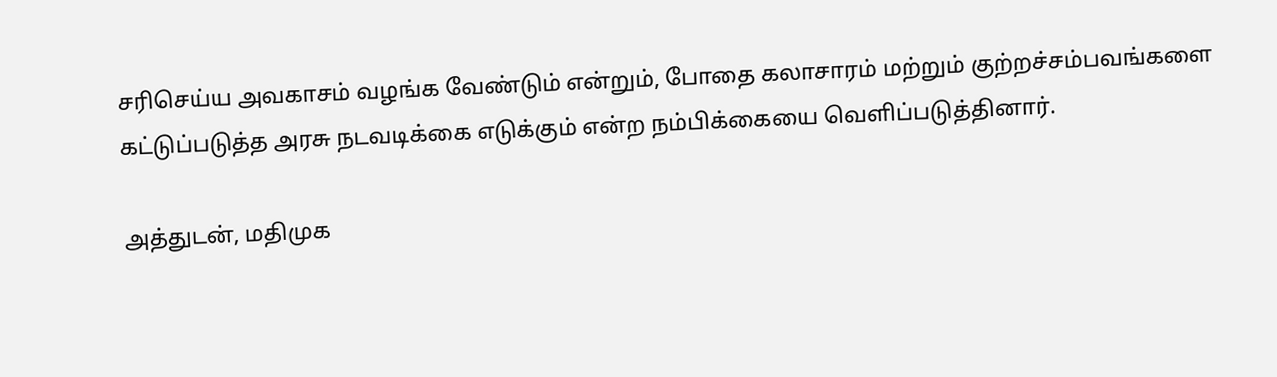சரிசெய்ய அவகாசம் வழங்க வேண்டும் என்றும், போதை கலாசாரம் மற்றும் குற்றச்சம்பவங்களை கட்டுப்படுத்த அரசு நடவடிக்கை எடுக்கும் என்ற நம்பிக்கையை வெளிப்படுத்தினார்.

அத்துடன், மதிமுக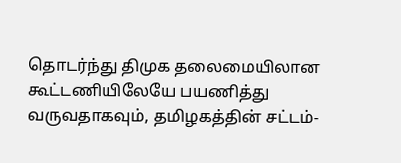தொடர்ந்து திமுக தலைமையிலான கூட்டணியிலேயே பயணித்து வருவதாகவும், தமிழகத்தின் சட்டம்-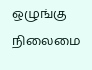ஒழுங்கு நிலைமை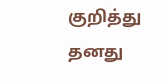குறித்து தனது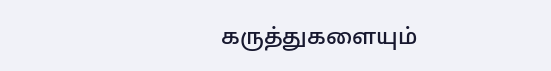கருத்துகளையும்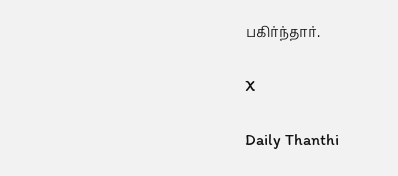பகிர்ந்தார்.

X

Daily Thanthi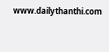www.dailythanthi.com